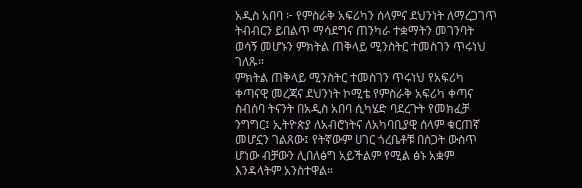አዲስ አበባ ፦ የምስራቅ አፍሪካን ሰላምና ደህንነት ለማረጋገጥ ትብብርን ይበልጥ ማሳደግና ጠንካራ ተቋማትን መገንባት ወሳኝ መሆኑን ምክትል ጠቅላይ ሚንስትር ተመስገን ጥሩነህ ገለጹ።
ምክትል ጠቅላይ ሚንስትር ተመስገን ጥሩነህ የአፍሪካ ቀጣናዊ መረጃና ደህንነት ኮሚቴ የምስራቅ አፍሪካ ቀጣና ስብሰባ ትናንት በአዲስ አበባ ሲካሄድ ባደረጉት የመክፈቻ ንግግር፤ ኢትዮጵያ ለአብሮነትና ለአካባቢያዊ ሰላም ቁርጠኛ መሆኗን ገልጸው፤ የትኛውም ሀገር ጎረቤቶቹ በስጋት ውስጥ ሆነው ብቻውን ሊበለፅግ አይችልም የሚል ፅኑ አቋም እንዳላትም አንስተዋል።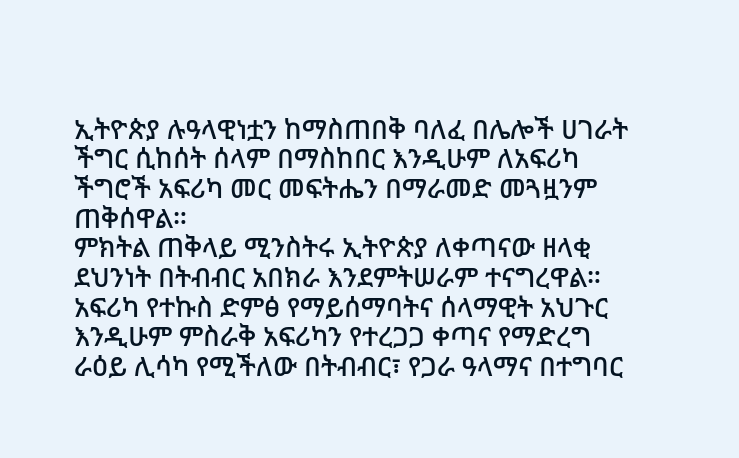ኢትዮጵያ ሉዓላዊነቷን ከማስጠበቅ ባለፈ በሌሎች ሀገራት ችግር ሲከሰት ሰላም በማስከበር እንዲሁም ለአፍሪካ ችግሮች አፍሪካ መር መፍትሔን በማራመድ መጓዟንም ጠቅሰዋል።
ምክትል ጠቅላይ ሚንስትሩ ኢትዮጵያ ለቀጣናው ዘላቂ ደህንነት በትብብር አበክራ እንደምትሠራም ተናግረዋል። አፍሪካ የተኩስ ድምፅ የማይሰማባትና ሰላማዊት አህጉር እንዲሁም ምስራቅ አፍሪካን የተረጋጋ ቀጣና የማድረግ ራዕይ ሊሳካ የሚችለው በትብብር፣ የጋራ ዓላማና በተግባር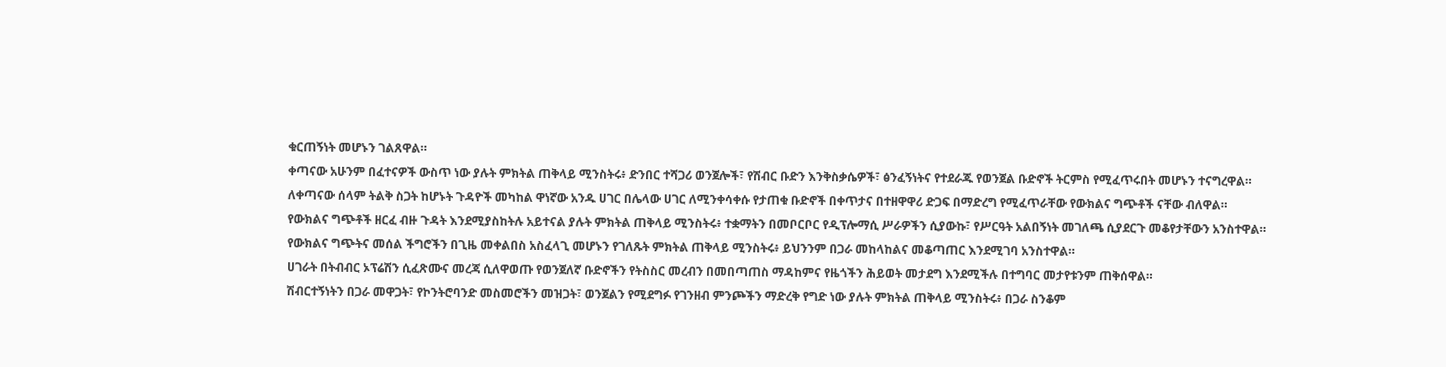ቁርጠኝነት መሆኑን ገልጸዋል።
ቀጣናው አሁንም በፈተናዎች ውስጥ ነው ያሉት ምክትል ጠቅላይ ሚንስትሩ፥ ድንበር ተሻጋሪ ወንጀሎች፣ የሽብር ቡድን እንቅስቃሴዎች፣ ፅንፈኝነትና የተደራጁ የወንጀል ቡድኖች ትርምስ የሚፈጥሩበት መሆኑን ተናግረዋል።
ለቀጣናው ሰላም ትልቅ ስጋት ከሆኑት ጉዳዮች መካከል ዋነኛው አንዱ ሀገር በሌላው ሀገር ለሚንቀሳቀሱ የታጠቁ ቡድኖች በቀጥታና በተዘዋዋሪ ድጋፍ በማድረግ የሚፈጥራቸው የውክልና ግጭቶች ናቸው ብለዋል።
የውክልና ግጭቶች ዘርፈ ብዙ ጉዳት እንደሚያስከትሉ አይተናል ያሉት ምክትል ጠቅላይ ሚንስትሩ፥ ተቋማትን በመቦርቦር የዲፕሎማሲ ሥራዎችን ሲያውኩ፣ የሥርዓት አልበኝነት መገለጫ ሲያደርጉ መቆየታቸውን አንስተዋል።
የውክልና ግጭትና መሰል ችግሮችን በጊዜ መቀልበስ አስፈላጊ መሆኑን የገለጹት ምክትል ጠቅላይ ሚንስትሩ፥ ይህንንም በጋራ መከላከልና መቆጣጠር እንደሚገባ አንስተዋል።
ሀገራት በትብብር ኦፕሬሽን ሲፈጽሙና መረጃ ሲለዋወጡ የወንጀለኛ ቡድኖችን የትስስር መረብን በመበጣጠስ ማዳከምና የዜጎችን ሕይወት መታደግ እንደሚችሉ በተግባር መታየቱንም ጠቅሰዋል።
ሽብርተኝነትን በጋራ መዋጋት፣ የኮንትሮባንድ መስመሮችን መዝጋት፣ ወንጀልን የሚደግፉ የገንዘብ ምንጮችን ማድረቅ የግድ ነው ያሉት ምክትል ጠቅላይ ሚንስትሩ፥ በጋራ ስንቆም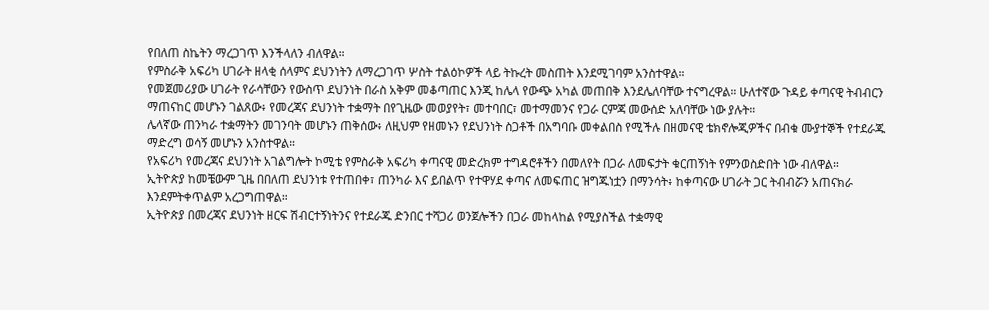የበለጠ ስኬትን ማረጋገጥ እንችላለን ብለዋል።
የምስራቅ አፍሪካ ሀገራት ዘላቂ ሰላምና ደህንነትን ለማረጋገጥ ሦስት ተልዕኮዎች ላይ ትኩረት መስጠት እንደሚገባም አንስተዋል።
የመጀመሪያው ሀገራት የራሳቸውን የውስጥ ደህንነት በራስ አቅም መቆጣጠር እንጂ ከሌላ የውጭ አካል መጠበቅ እንደሌለባቸው ተናግረዋል። ሁለተኛው ጉዳይ ቀጣናዊ ትብብርን ማጠናከር መሆኑን ገልጸው፥ የመረጃና ደህንነት ተቋማት በየጊዜው መወያየት፣ መተባበር፣ መተማመንና የጋራ ርምጃ መውሰድ አለባቸው ነው ያሉት።
ሌላኛው ጠንካራ ተቋማትን መገንባት መሆኑን ጠቅሰው፥ ለዚህም የዘመኑን የደህንነት ስጋቶች በአግባቡ መቀልበስ የሚችሉ በዘመናዊ ቴክኖሎጂዎችና በብቁ ሙያተኞች የተደራጁ ማድረግ ወሳኝ መሆኑን አንስተዋል።
የአፍሪካ የመረጃና ደህንነት አገልግሎት ኮሚቴ የምስራቅ አፍሪካ ቀጣናዊ መድረክም ተግዳሮቶችን በመለየት በጋራ ለመፍታት ቁርጠኝነት የምንወስድበት ነው ብለዋል።
ኢትዮጵያ ከመቼውም ጊዜ በበለጠ ደህንነቱ የተጠበቀ፣ ጠንካራ እና ይበልጥ የተዋሃደ ቀጣና ለመፍጠር ዝግጁነቷን በማንሳት፥ ከቀጣናው ሀገራት ጋር ትብብሯን አጠናክራ እንደምትቀጥልም አረጋግጠዋል።
ኢትዮጵያ በመረጃና ደህንነት ዘርፍ ሽብርተኝነትንና የተደራጁ ድንበር ተሻጋሪ ወንጀሎችን በጋራ መከላከል የሚያስችል ተቋማዊ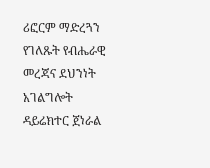ሪፎርም ማድረጓን የገለጹት የብሔራዊ መረጃና ደህንነት አገልግሎት ዳይሬክተር ጀነራል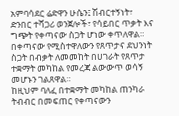አምባሳደር ሬድዋን ሁሴን፤ ሽብርተኝነት፣ ድንበር ተሻጋሪ ወንጀሎች፣ የሳይበር ጥቃት እና ግጭት የቀጣናው ስጋት ሆነው ቀጥለዋል። በቀጣናው የሚስተዋለውን የጸጥታና ደህንነት ስጋት በብቃት ለመመከት በሀገራት የጸጥታ ተቋማት መካከል የመረጃ ልውውጥ ወሳኝ መሆኑን ገልጸዋል።
ከዚህም ባለፈ በተቋማት መካከል ጠንካራ ትብብር በመፍጠር የቀጣናውን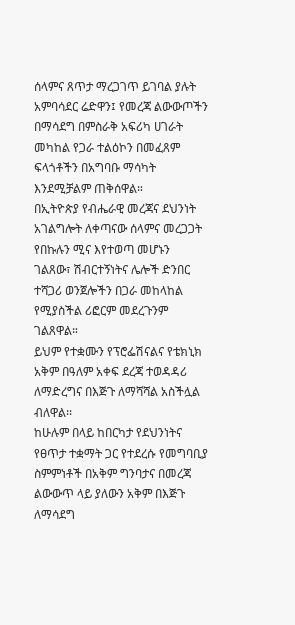ሰላምና ጸጥታ ማረጋገጥ ይገባል ያሉት አምባሳደር ሬድዋን፤ የመረጃ ልውውጦችን በማሳደግ በምስራቅ አፍሪካ ሀገራት መካከል የጋራ ተልዕኮን በመፈጸም ፍላጎቶችን በአግባቡ ማሳካት እንደሚቻልም ጠቅሰዋል።
በኢትዮጵያ የብሔራዊ መረጃና ደህንነት አገልግሎት ለቀጣናው ሰላምና መረጋጋት የበኩሉን ሚና እየተወጣ መሆኑን ገልጸው፣ ሽብርተኝነትና ሌሎች ድንበር ተሻጋሪ ወንጀሎችን በጋራ መከላከል የሚያስችል ሪፎርም መደረጉንም ገልጸዋል።
ይህም የተቋሙን የፕሮፌሽናልና የቴክኒክ አቅም በዓለም አቀፍ ደረጃ ተወዳዳሪ ለማድረግና በእጅጉ ለማሻሻል አስችሏል ብለዋል፡፡
ከሁሉም በላይ ከበርካታ የደህንነትና የፀጥታ ተቋማት ጋር የተደረሱ የመግባቢያ ስምምነቶች በአቅም ግንባታና በመረጃ ልውውጥ ላይ ያለውን አቅም በእጅጉ ለማሳደግ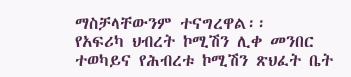ማስቻላቸውንም ተናግረዋል፡፡
የአፍሪካ ህብረት ኮሚሽን ሊቀ መንበር ተወካይና የሕብረቱ ኮሚሽን ጽህፈት ቤት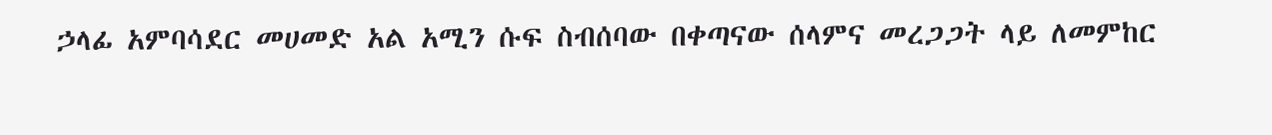ኃላፊ አምባሳደር መሀመድ አል አሚን ሱፍ ስብሰባው በቀጣናው ሰላምና መረጋጋት ላይ ለመምከር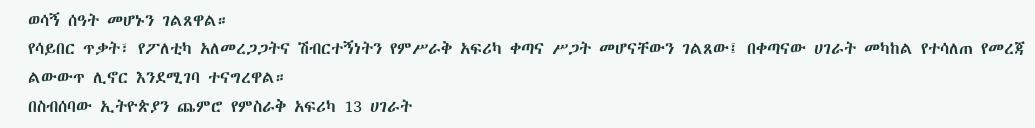ወሳኝ ሰዓት መሆኑን ገልጸዋል።
የሳይበር ጥቃት፣ የፖለቲካ አለመረጋጋትና ሽብርተኝነትን የምሥራቅ አፍሪካ ቀጣና ሥጋት መሆናቸውን ገልጸው፤ በቀጣናው ሀገራት መካከል የተሳለጠ የመረጃ ልውውጥ ሊኖር እንደሚገባ ተናግረዋል።
በስብሰባው ኢትዮጵያን ጨምሮ የምስራቅ አፍሪካ 13 ሀገራት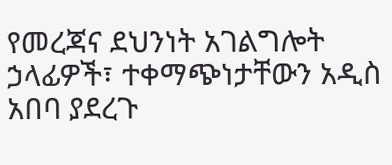የመረጃና ደህንነት አገልግሎት ኃላፊዎች፣ ተቀማጭነታቸውን አዲስ አበባ ያደረጉ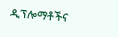ዲፕሎማቶችና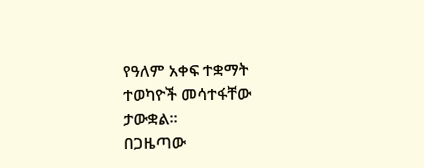የዓለም አቀፍ ተቋማት ተወካዮች መሳተፋቸው ታውቋል።
በጋዜጣው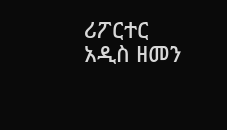ሪፖርተር
አዲስ ዘመን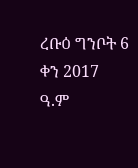ረቡዕ ግንቦት 6 ቀን 2017 ዓ.ም